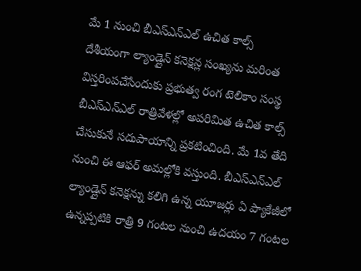మే 1 నుంచి బీఎస్ఎన్ఎల్ ఉచిత కాల్స్
దేశీయంగా ల్యాండ్లైన్ కనెక్షన్ల సంఖ్యను మరింత విస్తరింపచేసేందుకు ప్రభుత్వ రంగ టెలికాం సంస్థ బీఎస్ఎన్ఎల్ రాత్రివేళల్లో అపరిమిత ఉచిత కాల్స్ చేసుకునే సదుపాయాన్ని ప్రకటించింది. మే 1వ తేది నుంచి ఈ ఆఫర్ అమల్లోకి వస్తుంది. బీఎస్ఎన్ఎల్ ల్యాండ్లైన్ కనెక్షన్ను కలిగి ఉన్న యూజర్లు ఏ ప్యాకేజీలో ఉన్నప్పటికి రాత్రి 9 గంటల నుంచి ఉదయం 7 గంటల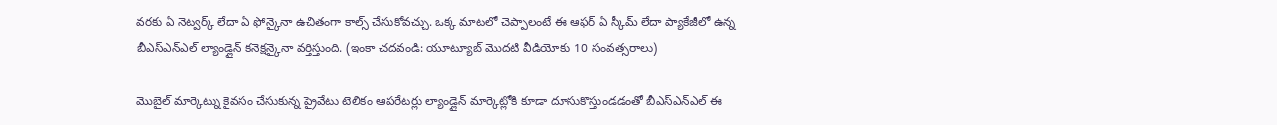వరకు ఏ నెట్వర్క్ లేదా ఏ ఫోన్కైనా ఉచితంగా కాల్స్ చేసుకోవచ్చు. ఒక్క మాటలో చెప్పాలంటే ఈ ఆఫర్ ఏ స్కీమ్ లేదా ప్యాకేజీలో ఉన్న బీఎస్ఎన్ఎల్ ల్యాండ్లైన్ కనెక్షన్కైనా వర్తిస్తుంది. (ఇంకా చదవండి: యూట్యూబ్ మొదటి వీడియోకు 10 సంవత్సరాలు)

మొబైల్ మార్కెట్ను కైవసం చేసుకున్న ప్రైవేటు టెలికం ఆపరేటర్లు ల్యాండ్లైన్ మార్కెట్లోకి కూడా దూసుకొస్తుండడంతో బీఎస్ఎన్ఎల్ ఈ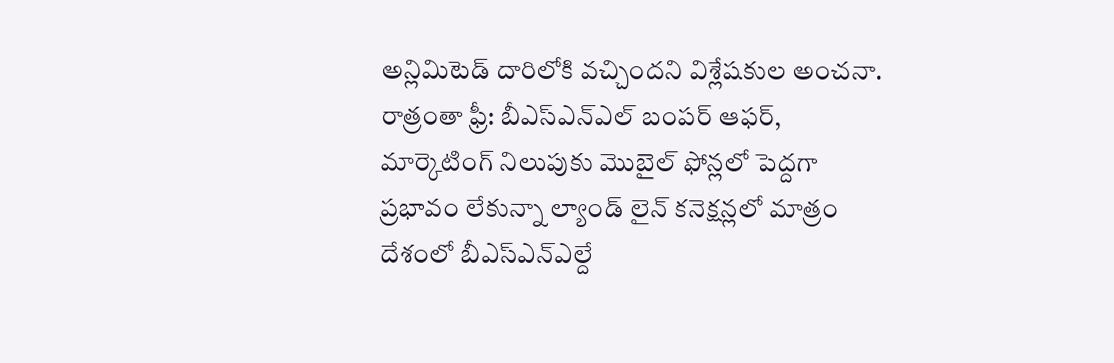అన్లిమిటెడ్ దారిలోకి వచ్చిందని విశ్లేషకుల అంచనా. రాత్రంతా ఫ్రీ: బీఎస్ఎన్ఎల్ బంపర్ ఆఫర్, మార్కెటింగ్ నిలుపుకు మొబైల్ ఫోన్లలో పెద్దగా ప్రభావం లేకున్నా ల్యాండ్ లైన్ కనెక్షన్లలో మాత్రం దేశంలో బీఎస్ఎన్ఎల్దే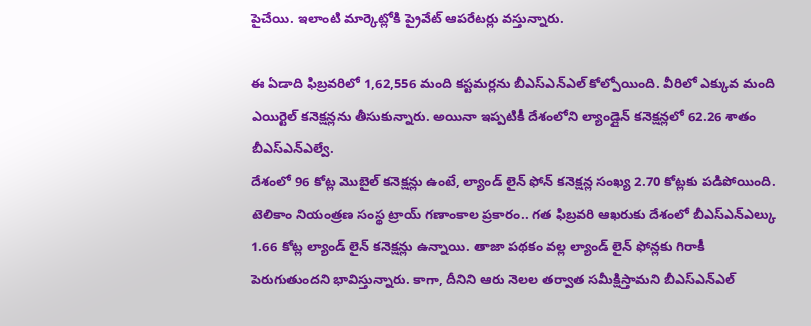పైచేయి. ఇలాంటి మార్కెట్లోకి ప్రైవేట్ ఆపరేటర్లు వస్తున్నారు.

ఈ ఏడాది ఫిబ్రవరిలో 1,62,556 మంది కస్టమర్లను బీఎస్ఎన్ఎల్ కోల్పోయింది. వీరిలో ఎక్కువ మంది ఎయిర్టెల్ కనెక్షన్లను తీసుకున్నారు. అయినా ఇప్పటికీ దేశంలోని ల్యాండ్లైన్ కనెక్షన్లలో 62.26 శాతం బీఎస్ఎన్ఎల్వే.
దేశంలో 96 కోట్ల మొబైల్ కనెక్షన్లు ఉంటే, ల్యాండ్ లైన్ ఫోన్ కనెక్షన్ల సంఖ్య 2.70 కోట్లకు పడిపోయింది. టెలికాం నియంత్రణ సంస్థ ట్రాయ్ గణాంకాల ప్రకారం.. గత ఫిబ్రవరి ఆఖరుకు దేశంలో బీఎస్ఎన్ఎల్కు 1.66 కోట్ల ల్యాండ్ లైన్ కనెక్షన్లు ఉన్నాయి. తాజా పథకం వల్ల ల్యాండ్ లైన్ ఫోన్లకు గిరాకీ పెరుగుతుందని భావిస్తున్నారు. కాగా, దీనిని ఆరు నెలల తర్వాత సమీక్షిస్తామని బీఎస్ఎన్ఎల్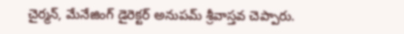చైర్మన్, మేనేజింగ్ డైరెక్టర్ అనుపమ్ శ్రీవాస్తవ చెప్పారు.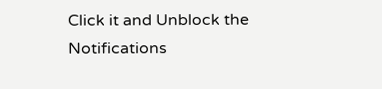Click it and Unblock the Notifications